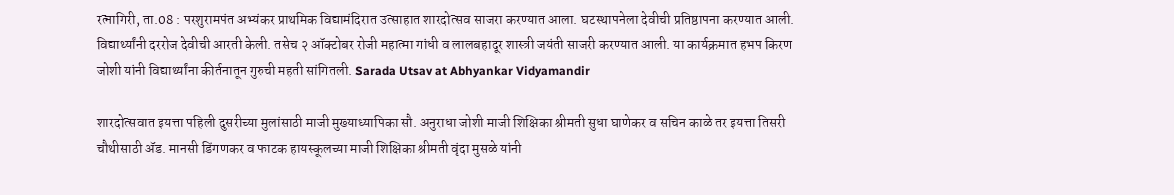रत्नागिरी, ता.08 : परशुरामपंत अभ्यंकर प्राथमिक विद्यामंदिरात उत्साहात शारदोत्सव साजरा करण्यात आला. घटस्थापनेला देवीची प्रतिष्ठापना करण्यात आली. विद्यार्थ्यांनी दररोज देवीची आरती केली. तसेच २ ऑक्टोबर रोजी महात्मा गांधी व लालबहादूर शास्त्री जयंती साजरी करण्यात आली. या कार्यक्रमात हभप किरण जोशी यांनी विद्यार्थ्यांना कीर्तनातून गुरुची महती सांगितली. Sarada Utsav at Abhyankar Vidyamandir

शारदोत्सवात इयत्ता पहिली दुसरीच्या मुलांसाठी माजी मुख्याध्यापिका सौ. अनुराधा जोशी माजी शिक्षिका श्रीमती सुधा घाणेकर व सचिन काळे तर इयत्ता तिसरी चौथीसाठी ॲड. मानसी डिंगणकर व फाटक हायस्कूलच्या माजी शिक्षिका श्रीमती वृंदा मुसळे यांनी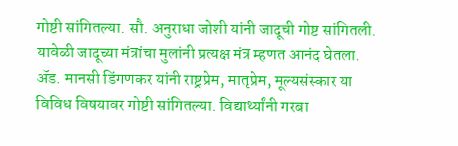गोष्टी सांगितल्या. सौ. अनुराधा जोशी यांनी जादूची गोष्ट सांगितली. यावेळी जादूच्या मंत्रांचा मुलांनी प्रत्यक्ष मंत्र म्हणत आनंद घेतला. ॲड. मानसी डिंगणकर यांनी राष्ट्रप्रेम, मातृप्रेम, मूल्यसंस्कार या विविध विषयावर गोष्टी सांगितल्या. विद्यार्थ्यांनी गरबा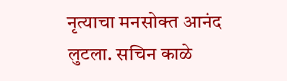नृत्याचा मनसोक्त आनंद लुटला. सचिन काळे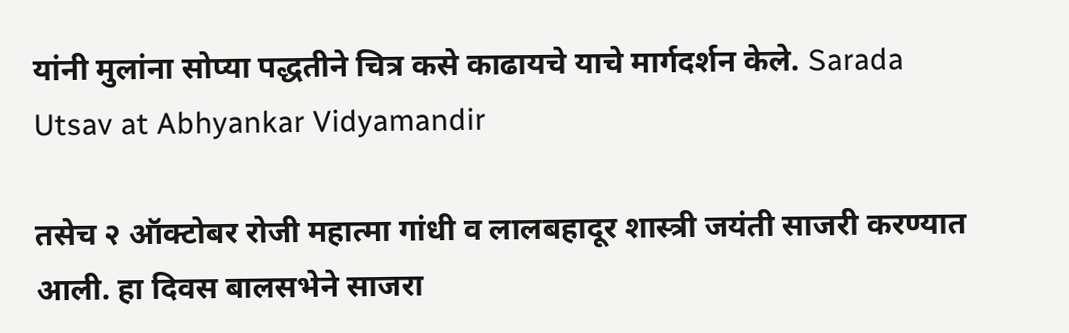यांनी मुलांना सोप्या पद्धतीने चित्र कसे काढायचे याचे मार्गदर्शन केले. Sarada Utsav at Abhyankar Vidyamandir

तसेच २ ऑक्टोबर रोजी महात्मा गांधी व लालबहादूर शास्त्री जयंती साजरी करण्यात आली. हा दिवस बालसभेने साजरा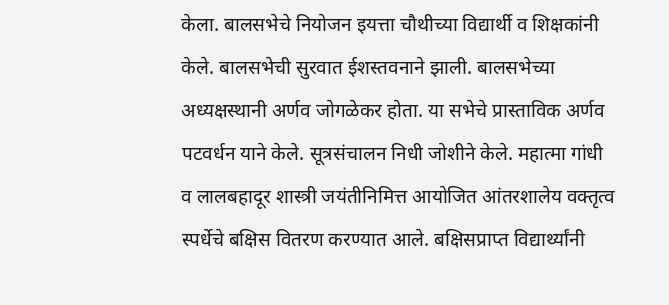केला. बालसभेचे नियोजन इयत्ता चौथीच्या विद्यार्थी व शिक्षकांनी केले. बालसभेची सुरवात ईशस्तवनाने झाली. बालसभेच्या अध्यक्षस्थानी अर्णव जोगळेकर होता. या सभेचे प्रास्ताविक अर्णव पटवर्धन याने केले. सूत्रसंचालन निधी जोशीने केले. महात्मा गांधी व लालबहादूर शास्त्री जयंतीनिमित्त आयोजित आंतरशालेय वक्तृत्व स्पर्धेचे बक्षिस वितरण करण्यात आले. बक्षिसप्राप्त विद्यार्थ्यांनी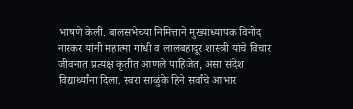भाषणे केली. बालसभेच्या निमित्ताने मुख्याध्यापक विनोद नारकर यांनी महात्मा गांधी व लालबहादूर शास्त्री यांचे विचार जीवनात प्रत्यक्ष कृतीत आणले पाहिजेत, असा संदेश विद्यार्थ्यांना दिला. स्वरा साळुंके हिने सर्वांचे आभार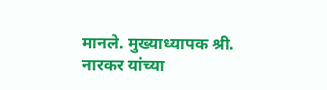मानले. मुख्याध्यापक श्री. नारकर यांच्या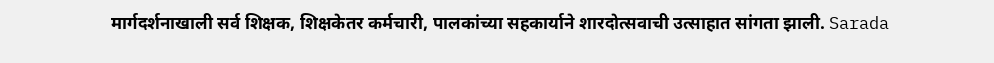मार्गदर्शनाखाली सर्व शिक्षक, शिक्षकेतर कर्मचारी, पालकांच्या सहकार्याने शारदोत्सवाची उत्साहात सांगता झाली. Sarada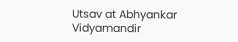Utsav at Abhyankar Vidyamandir